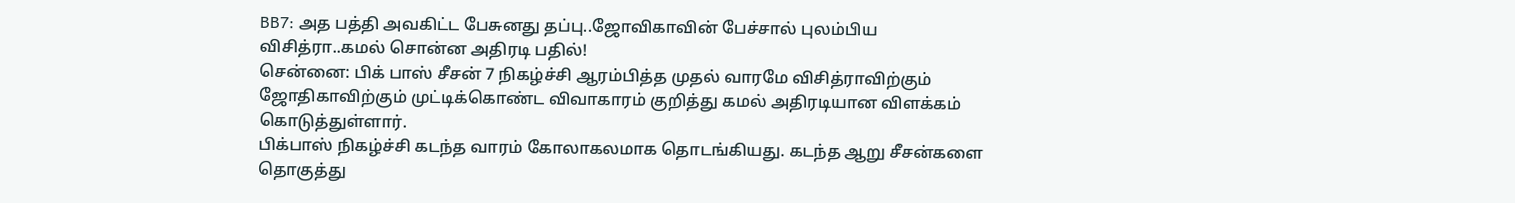BB7: அத பத்தி அவகிட்ட பேசுனது தப்பு..ஜோவிகாவின் பேச்சால் புலம்பிய விசித்ரா..கமல் சொன்ன அதிரடி பதில்!
சென்னை: பிக் பாஸ் சீசன் 7 நிகழ்ச்சி ஆரம்பித்த முதல் வாரமே விசித்ராவிற்கும் ஜோதிகாவிற்கும் முட்டிக்கொண்ட விவாகாரம் குறித்து கமல் அதிரடியான விளக்கம் கொடுத்துள்ளார்.
பிக்பாஸ் நிகழ்ச்சி கடந்த வாரம் கோலாகலமாக தொடங்கியது. கடந்த ஆறு சீசன்களை தொகுத்து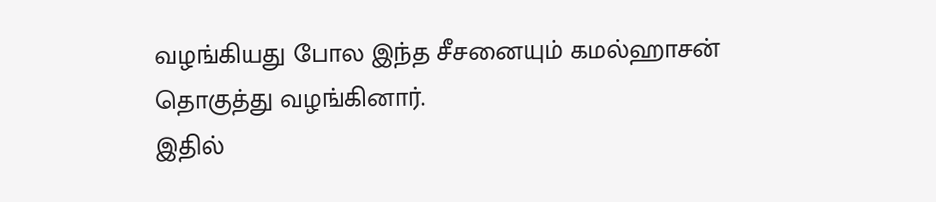வழங்கியது போல இந்த சீசனையும் கமல்ஹாசன் தொகுத்து வழங்கினார்.
இதில்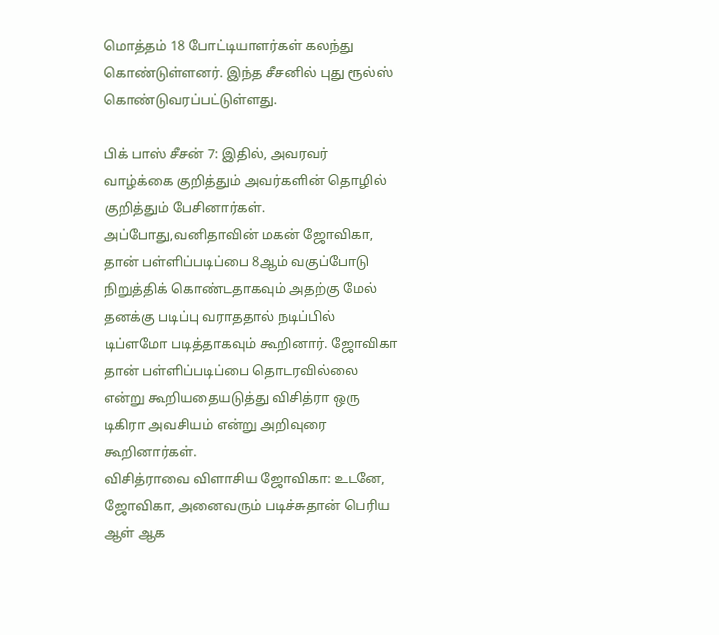மொத்தம் 18 போட்டியாளர்கள் கலந்து கொண்டுள்ளனர். இந்த சீசனில் புது ரூல்ஸ் கொண்டுவரப்பட்டுள்ளது.

பிக் பாஸ் சீசன் 7: இதில், அவரவர் வாழ்க்கை குறித்தும் அவர்களின் தொழில் குறித்தும் பேசினார்கள். அப்போது,வனிதாவின் மகன் ஜோவிகா, தான் பள்ளிப்படிப்பை 8ஆம் வகுப்போடு நிறுத்திக் கொண்டதாகவும் அதற்கு மேல் தனக்கு படிப்பு வராததால் நடிப்பில் டிப்ளமோ படித்தாகவும் கூறினார். ஜோவிகா தான் பள்ளிப்படிப்பை தொடரவில்லை என்று கூறியதையடுத்து விசித்ரா ஒரு டிகிரா அவசியம் என்று அறிவுரை கூறினார்கள்.
விசித்ராவை விளாசிய ஜோவிகா: உடனே, ஜோவிகா, அனைவரும் படிச்சுதான் பெரிய ஆள் ஆக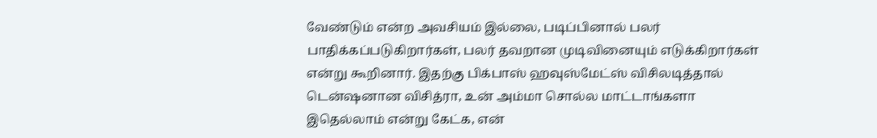வேண்டும் என்ற அவசியம் இல்லை, படிப்பினால் பலர் பாதிக்கப்படுகிறார்கள், பலர் தவறான முடிவினையும் எடுக்கிறார்கள் என்று கூறினார். இதற்கு பிக்பாஸ் ஹவுஸ்மேட்ஸ் விசிலடித்தால் டென்ஷனான விசித்ரா, உன் அம்மா சொல்ல மாட்டாங்களா இதெல்லாம் என்று கேட்க, என்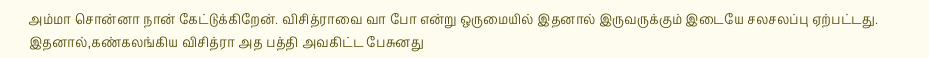அம்மா சொன்னா நான் கேட்டுக்கிறேன். விசித்ராவை வா போ என்று ஒருமையில் இதனால் இருவருக்கும் இடையே சலசலப்பு ஏற்பட்டது. இதனால்,கண்கலங்கிய விசித்ரா அத பத்தி அவகிட்ட பேசுனது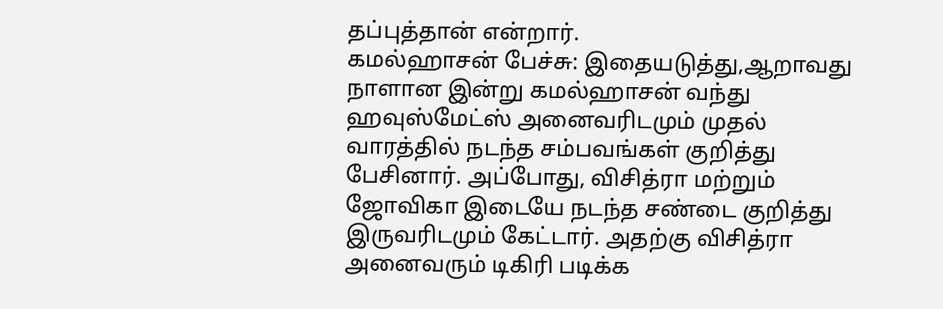தப்புத்தான் என்றார்.
கமல்ஹாசன் பேச்சு: இதையடுத்து,ஆறாவது நாளான இன்று கமல்ஹாசன் வந்து ஹவுஸ்மேட்ஸ் அனைவரிடமும் முதல் வாரத்தில் நடந்த சம்பவங்கள் குறித்து பேசினார். அப்போது, விசித்ரா மற்றும் ஜோவிகா இடையே நடந்த சண்டை குறித்து இருவரிடமும் கேட்டார். அதற்கு விசித்ரா அனைவரும் டிகிரி படிக்க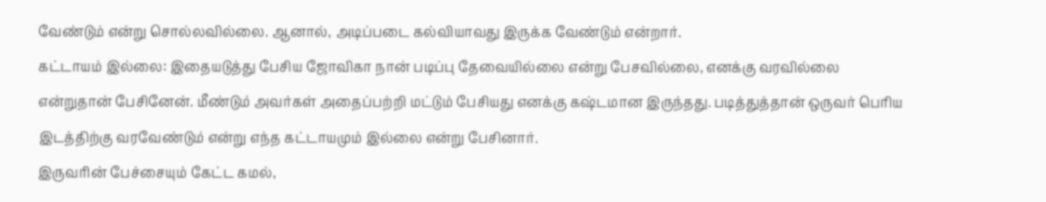வேண்டும் என்று சொல்லவில்லை. ஆனால், அடிப்படை கல்வியாவது இருக்க வேண்டும் என்றார்.
கட்டாயம் இல்லை: இதையடுத்து பேசிய ஜோவிகா நான் படிப்பு தேவையில்லை என்று பேசவில்லை, எனக்கு வரவில்லை என்றுதான் பேசினேன். மீண்டும் அவர்கள் அதைப்பற்றி மட்டும் பேசியது எனக்கு கஷ்டமான இருந்தது. படித்துத்தான் ஒருவர் பெரிய இடத்திற்கு வரவேண்டும் என்று எந்த கட்டாயமும் இல்லை என்று பேசினார்.
இருவரின் பேச்சையும் கேட்ட கமல்,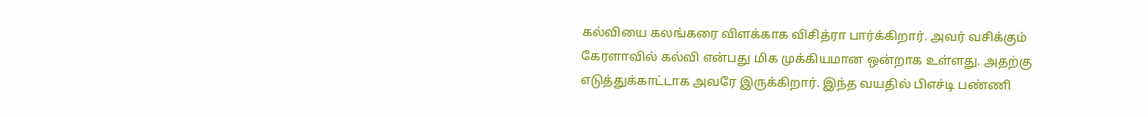கல்வியை கலங்கரை விளக்காக விசித்ரா பார்க்கிறார். அவர் வசிக்கும் கேரளாவில் கல்வி என்பது மிக முக்கியமான ஒன்றாக உள்ளது. அதற்கு எடுத்துக்காட்டாக அவரே இருக்கிறார். இந்த வயதில் பிஎச்டி பண்ணி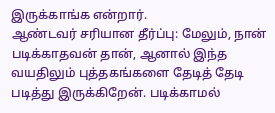இருக்காங்க என்றார்.
ஆண்டவர் சரியான தீர்ப்பு: மேலும், நான் படிக்காதவன் தான், ஆனால் இந்த வயதிலும் புத்தகங்களை தேடித் தேடி படித்து இருக்கிறேன். படிக்காமல்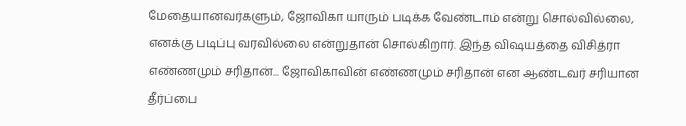மேதையானவர்களும், ஜோவிகா யாரும் படிக்க வேண்டாம் என்று சொல்வில்லை, எனக்கு படிப்பு வரவில்லை என்றுதான் சொல்கிறார். இந்த விஷயத்தை விசித்ரா எண்ணமும் சரிதான்... ஜோவிகாவின் எண்ணமும் சரிதான் என ஆண்டவர் சரியான தீர்ப்பை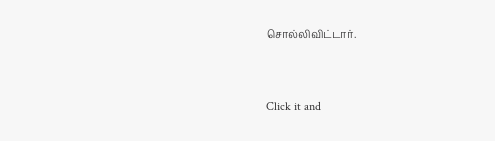சொல்லிவிட்டார்.


Click it and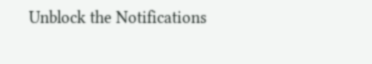Unblock the Notifications